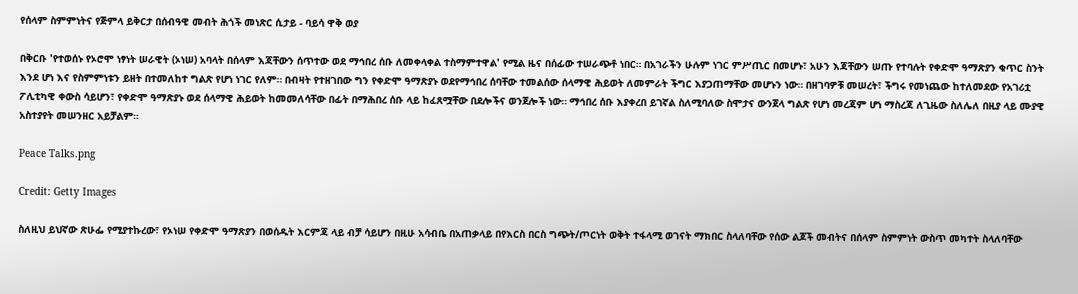የሰላም ስምምነትና የጅምላ ይቅርታ በሰብዓዊ መብት ሕጎች መነጽር ሲታይ - ባይሳ ዋቅ ወያ

በቅርቡ 'የተወሰኑ የኦሮሞ ነፃነት ሠራዊት (ኦነሠ) አባላት በሰላም እጃቸውን ሰጥተው ወደ ማኅበረ ሰቡ ለመቀላቀል ተስማምተዋል' የሚል ዜና በሰፊው ተሠራጭቶ ነበር። በአገራችን ሁሉም ነገር ምሥጢር በመሆኑ፣ አሁን እጃቸውን ሠጡ የተባሉት የቀድሞ ዓማጽያን ቁጥር ስንት እንደ ሆነ እና የስምምነቱን ይዘት በተመለከተ ግልጽ የሆነ ነገር የለም። በብዛት የተዘገበው ግን የቀድሞ ዓማጽያኑ ወደየማኅበረ ሰባቸው ተመልሰው ሰላማዊ ሕይወት ለመምራት ችግር እያጋጠማቸው መሆኑን ነው። በዘገባዎቹ መሠረት፣ ችግሩ የመነጨው ከተለመደው የአገሪቷ ፖሊቲካዊ ቀውስ ሳይሆን፣ የቀድሞ ዓማጽያኑ ወደ ሰላማዊ ሕይወት ከመመለሳቸው በፊት በማሕበረ ሰቡ ላይ ከፈጸሟቸው በደሎችና ወንጀሎች ነው። ማኅበረ ሰቡ እያቀረበ ይገኛል ስለሚባለው ስሞታና ውንጀላ ግልጽ የሆነ መረጃም ሆነ ማስረጃ ለጊዜው ስለሌለ በዚያ ላይ ሙያዊ አስተያየት መሠንዘር አይቻልም።

Peace Talks.png

Credit: Getty Images

ስለዚህ ይህኛው ጽሁፌ የሚያተኩረው፣ የኦነሠ የቀድሞ ዓማጽያን በወሰዱት እርምጃ ላይ ብቻ ሳይሆን በዚሁ አሳብቤ በአጠቃላይ በየእርስ በርስ ግጭት/ጦርነት ወቅት ተፋላሚ ወገናት ማክበር ስላለባቸው የሰው ልጆች መብትና በሰላም ስምምነት ውስጥ መካተት ስላለባቸው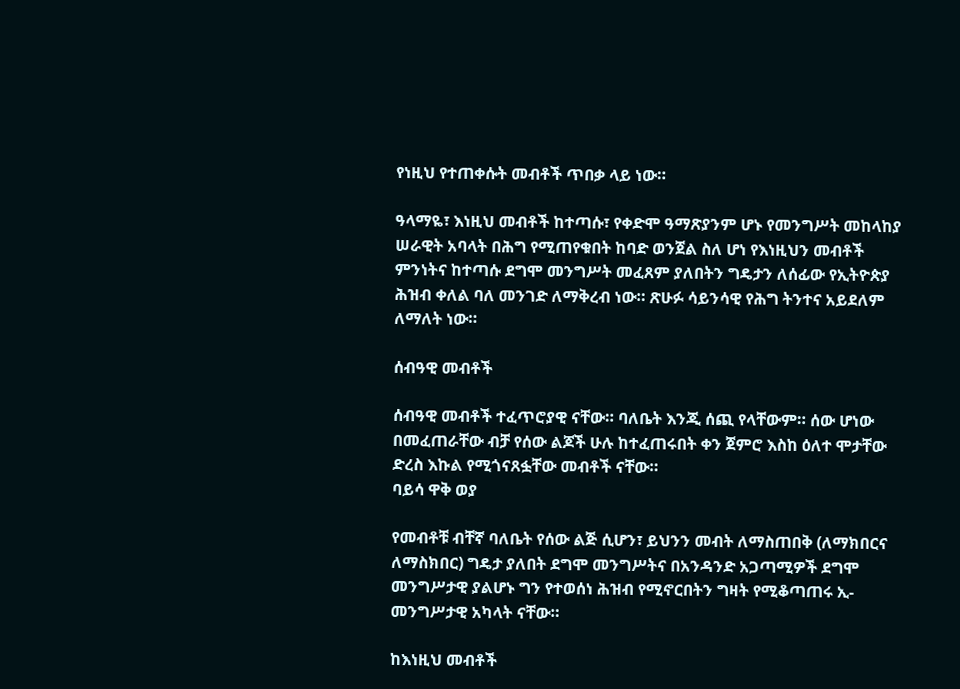የነዚህ የተጠቀሱት መብቶች ጥበቃ ላይ ነው።

ዓላማዬ፣ እነዚህ መብቶች ከተጣሱ፣ የቀድሞ ዓማጽያንም ሆኑ የመንግሥት መከላከያ ሠራዊት አባላት በሕግ የሚጠየቁበት ከባድ ወንጀል ስለ ሆነ የእነዚህን መብቶች ምንነትና ከተጣሱ ደግሞ መንግሥት መፈጸም ያለበትን ግዴታን ለሰፊው የኢትዮጵያ ሕዝብ ቀለል ባለ መንገድ ለማቅረብ ነው። ጽሁፉ ሳይንሳዊ የሕግ ትንተና አይደለም ለማለት ነው።

ሰብዓዊ መብቶች

ሰብዓዊ መብቶች ተፈጥሮያዊ ናቸው። ባለቤት እንጂ ሰጪ የላቸውም። ሰው ሆነው በመፈጠራቸው ብቻ የሰው ልጆች ሁሉ ከተፈጠሩበት ቀን ጀምሮ እስከ ዕለተ ሞታቸው ድረስ እኩል የሚጎናጸፏቸው መብቶች ናቸው።
ባይሳ ዋቅ ወያ

የመብቶቹ ብቸኛ ባለቤት የሰው ልጅ ሲሆን፣ ይህንን መብት ለማስጠበቅ (ለማክበርና ለማስክበር) ግዴታ ያለበት ደግሞ መንግሥትና በአንዳንድ አጋጣሚዎች ደግሞ መንግሥታዊ ያልሆኑ ግን የተወሰነ ሕዝብ የሚኖርበትን ግዛት የሚቆጣጠሩ ኢ-መንግሥታዊ አካላት ናቸው።

ከእነዚህ መብቶች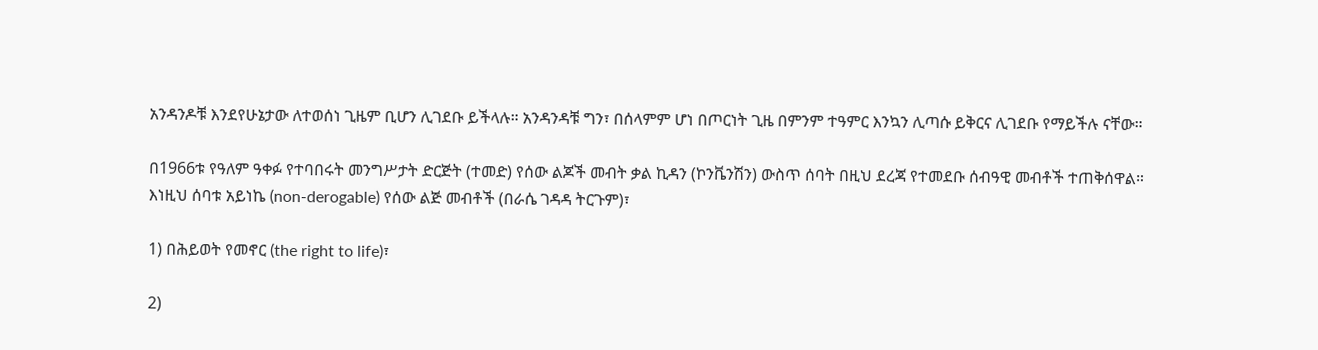አንዳንዶቹ እንደየሁኔታው ለተወሰነ ጊዜም ቢሆን ሊገደቡ ይችላሉ። አንዳንዳቹ ግን፣ በሰላምም ሆነ በጦርነት ጊዜ በምንም ተዓምር እንኳን ሊጣሱ ይቅርና ሊገደቡ የማይችሉ ናቸው።

በ1966ቱ የዓለም ዓቀፉ የተባበሩት መንግሥታት ድርጅት (ተመድ) የሰው ልጆች መብት ቃል ኪዳን (ኮንቬንሽን) ውስጥ ሰባት በዚህ ደረጃ የተመደቡ ሰብዓዊ መብቶች ተጠቅሰዋል። እነዚህ ሰባቱ አይነኬ (non-derogable) የሰው ልጅ መብቶች (በራሴ ገዳዳ ትርጉም)፣

1) በሕይወት የመኖር (the right to life)፣

2)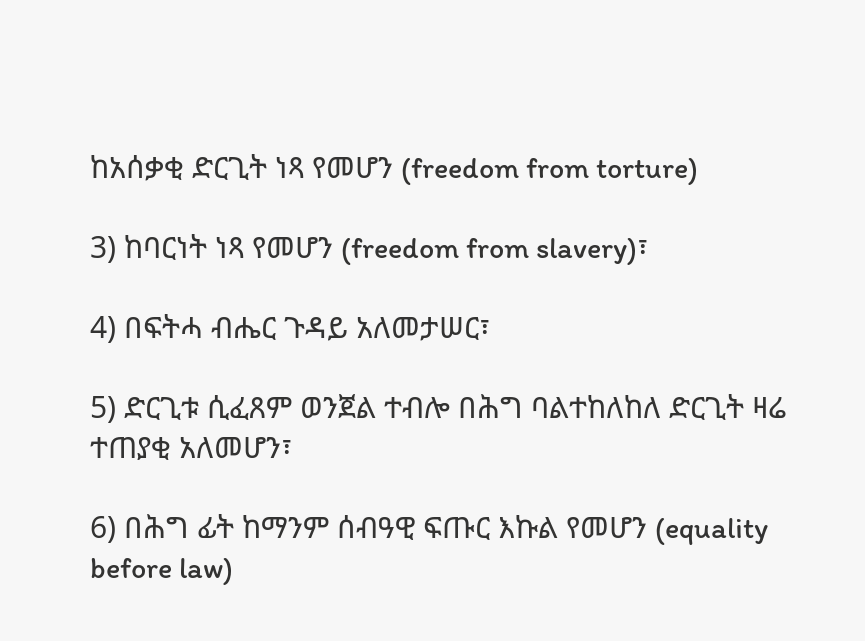ከአሰቃቂ ድርጊት ነጻ የመሆን (freedom from torture)

3) ከባርነት ነጻ የመሆን (freedom from slavery)፣

4) በፍትሓ ብሔር ጉዳይ አለመታሠር፣

5) ድርጊቱ ሲፈጸም ወንጀል ተብሎ በሕግ ባልተከለከለ ድርጊት ዛሬ ተጠያቂ አለመሆን፣

6) በሕግ ፊት ከማንም ሰብዓዊ ፍጡር እኩል የመሆን (equality before law)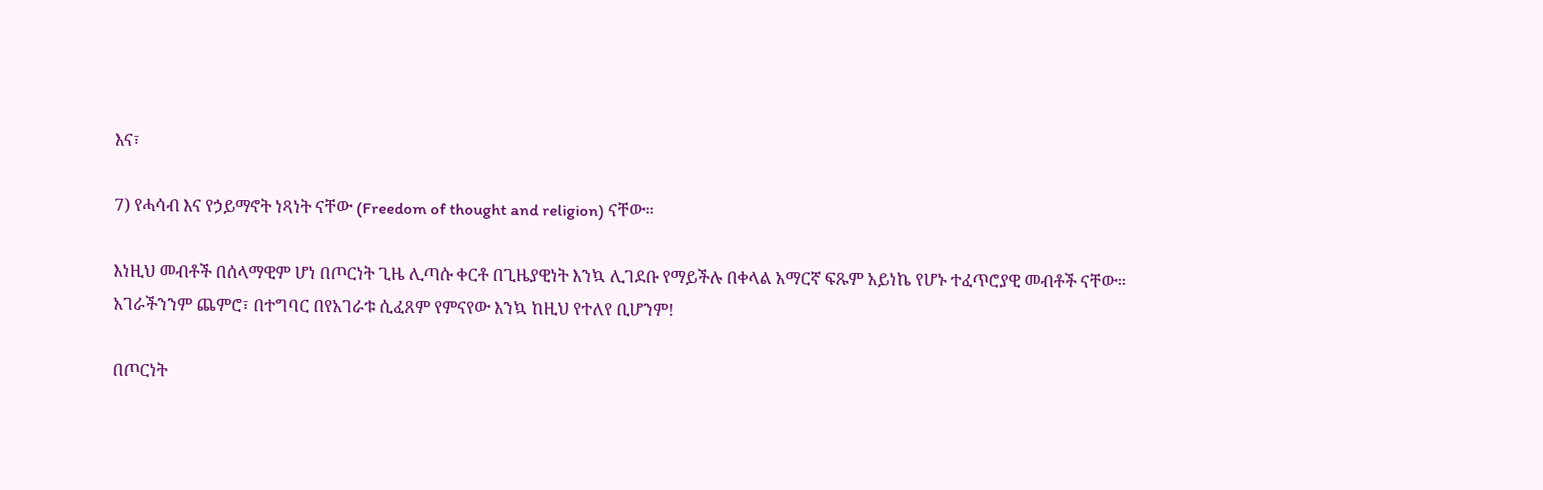እና፣

7) የሓሳብ እና የኃይማኖት ነጻነት ናቸው (Freedom of thought and religion) ናቸው።

እነዚህ መብቶች በሰላማዊም ሆነ በጦርነት ጊዜ ሊጣሱ ቀርቶ በጊዜያዊነት እንኳ ሊገደቡ የማይችሉ በቀላል አማርኛ ፍጹም አይነኬ የሆኑ ተፈጥሮያዊ መብቶች ናቸው። አገራችንንም ጨምሮ፣ በተግባር በየአገራቱ ሲፈጸም የምናየው እንኳ ከዚህ የተለየ ቢሆንም!

በጦርነት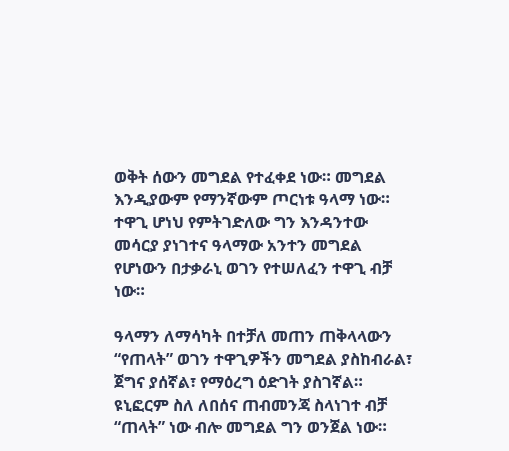ወቅት ሰውን መግደል የተፈቀደ ነው። መግደል እንዲያውም የማንኛውም ጦርነቱ ዓላማ ነው። ተዋጊ ሆነህ የምትገድለው ግን እንዳንተው መሳርያ ያነገተና ዓላማው አንተን መግደል የሆነውን በታቃራኒ ወገን የተሠለፈን ተዋጊ ብቻ ነው።

ዓላማን ለማሳካት በተቻለ መጠን ጠቅላላውን “የጠላት” ወገን ተዋጊዎችን መግደል ያስከብራል፣ ጀግና ያሰኛል፣ የማዕረግ ዕድገት ያስገኛል። ዩኒፎርም ስለ ለበሰና ጠብመንጃ ስላነገተ ብቻ “ጠላት” ነው ብሎ መግደል ግን ወንጀል ነው።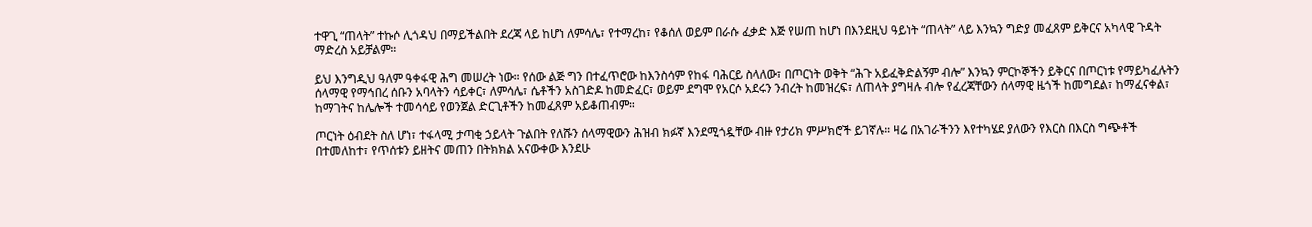ተዋጊ “ጠላት” ተኩሶ ሊጎዳህ በማይችልበት ደረጃ ላይ ከሆነ ለምሳሌ፣ የተማረከ፣ የቆሰለ ወይም በራሱ ፈቃድ እጅ የሠጠ ከሆነ በእንደዚህ ዓይነት “ጠላት” ላይ እንኳን ግድያ መፈጸም ይቅርና አካላዊ ጉዳት ማድረስ አይቻልም።

ይህ እንግዲህ ዓለም ዓቀፋዊ ሕግ መሠረት ነው። የሰው ልጅ ግን በተፈጥሮው ከእንስሳም የከፋ ባሕርይ ስላለው፣ በጦርነት ወቅት “ሕጉ አይፈቅድልኝም ብሎ” እንኳን ምርኮኞችን ይቅርና በጦርነቱ የማይካፈሉትን ሰላማዊ የማኅበረ ሰቡን አባላትን ሳይቀር፣ ለምሳሌ፣ ሴቶችን አስገድዶ ከመድፈር፣ ወይም ደግሞ የአርሶ አደሩን ንብረት ከመዝረፍ፣ ለጠላት ያግዛሉ ብሎ የፈረጃቸውን ሰላማዊ ዜጎች ከመግደል፣ ከማፈናቀል፣ ከማገትና ከሌሎች ተመሳሳይ የወንጀል ድርጊቶችን ከመፈጸም አይቆጠብም።

ጦርነት ዕብደት ስለ ሆነ፣ ተፋላሚ ታጣቂ ኃይላት ጉልበት የለሹን ሰላማዊውን ሕዝብ ክፉኛ እንደሚጎዷቸው ብዙ የታሪክ ምሥክሮች ይገኛሉ። ዛሬ በአገራችንን እየተካሄደ ያለውን የእርስ በእርስ ግጭቶች በተመለከተ፣ የጥሰቱን ይዘትና መጠን በትክክል አናውቀው እንደሁ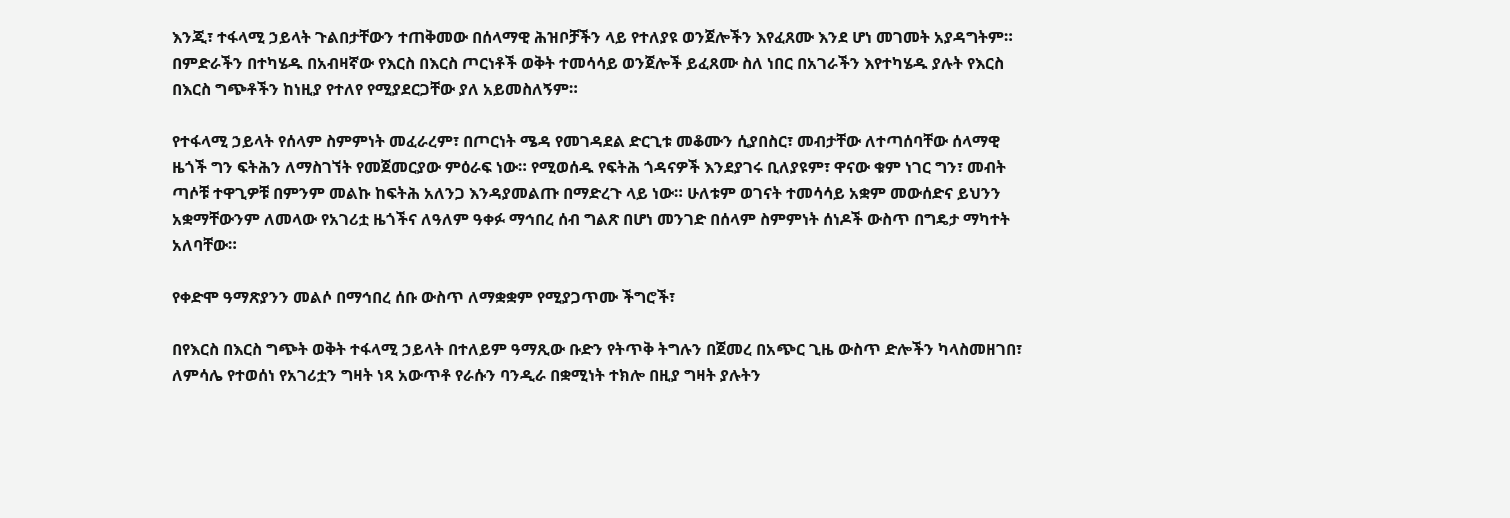እንጂ፣ ተፋላሚ ኃይላት ጉልበታቸውን ተጠቅመው በሰላማዊ ሕዝቦቻችን ላይ የተለያዩ ወንጀሎችን እየፈጸሙ እንደ ሆነ መገመት አያዳግትም። በምድራችን በተካሄዱ በአብዛኛው የእርስ በእርስ ጦርነቶች ወቅት ተመሳሳይ ወንጀሎች ይፈጸሙ ስለ ነበር በአገራችን እየተካሄዱ ያሉት የእርስ በእርስ ግጭቶችን ከነዚያ የተለየ የሚያደርጋቸው ያለ አይመስለኝም።

የተፋላሚ ኃይላት የሰላም ስምምነት መፈራረም፣ በጦርነት ሜዳ የመገዳደል ድርጊቱ መቆሙን ሲያበስር፣ መብታቸው ለተጣሰባቸው ሰላማዊ ዜጎች ግን ፍትሕን ለማስገኘት የመጀመርያው ምዕራፍ ነው። የሚወሰዱ የፍትሕ ጎዳናዎች እንደያገሩ ቢለያዩም፣ ዋናው ቁም ነገር ግን፣ መብት ጣሶቹ ተዋጊዎቹ በምንም መልኩ ከፍትሕ አለንጋ እንዳያመልጡ በማድረጉ ላይ ነው። ሁለቱም ወገናት ተመሳሳይ አቋም መውሰድና ይህንን አቋማቸውንም ለመላው የአገሪቷ ዜጎችና ለዓለም ዓቀፉ ማኅበረ ሰብ ግልጽ በሆነ መንገድ በሰላም ስምምነት ሰነዶች ውስጥ በግዴታ ማካተት አለባቸው።

የቀድሞ ዓማጽያንን መልሶ በማኅበረ ሰቡ ውስጥ ለማቋቋም የሚያጋጥሙ ችግሮች፣

በየእርስ በእርስ ግጭት ወቅት ተፋላሚ ኃይላት በተለይም ዓማጺው ቡድን የትጥቅ ትግሉን በጀመረ በአጭር ጊዜ ውስጥ ድሎችን ካላስመዘገበ፣ ለምሳሌ የተወሰነ የአገሪቷን ግዛት ነጻ አውጥቶ የራሱን ባንዲራ በቋሚነት ተክሎ በዚያ ግዛት ያሉትን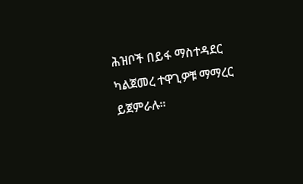ሕዝቦች በይፋ ማስተዳደር ካልጀመረ ተዋጊዎቹ ማማረር ይጀምራሉ።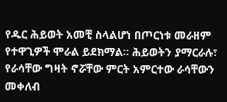የዱር ሕይወት አመቺ ስላልሆነ በጦርነቱ መራዘም የተዋጊዎች ሞራል ይደክማል። ሕይወትን ያማርራሉ፣ የራሳቸው ግዛት ኖሯቸው ምርት አምርተው ራሳቸውን መቀለብ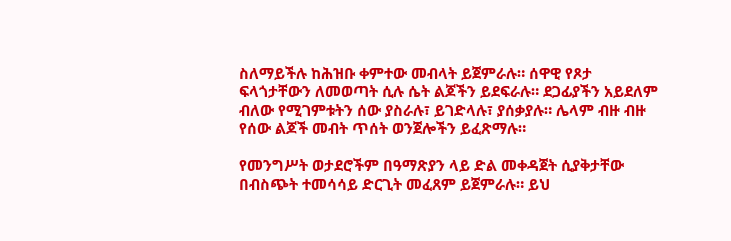ስለማይችሉ ከሕዝቡ ቀምተው መብላት ይጀምራሉ። ሰዋዊ የጾታ ፍላጎታቸውን ለመወጣት ሲሉ ሴት ልጆችን ይደፍራሉ። ደጋፊያችን አይደለም ብለው የሚገምቱትን ሰው ያስራሉ፣ ይገድላሉ፣ ያሰቃያሉ። ሌላም ብዙ ብዙ የሰው ልጆች መብት ጥሰት ወንጀሎችን ይፈጽማሉ።

የመንግሥት ወታደሮችም በዓማጽያን ላይ ድል መቀዳጀት ሲያቅታቸው በብስጭት ተመሳሳይ ድርጊት መፈጸም ይጀምራሉ። ይህ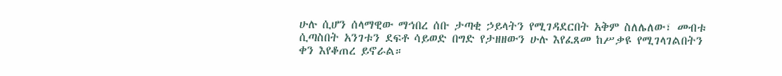ሁሉ ሲሆን ሰላማዊው ማኅበረ ሰቡ ታጣቂ ኃይላትን የሚገዳደርበት አቅም ስለሌለው፣ መብቱ ሲጣስበት አንገቱን ደፍቶ ሳይወድ በግድ የታዘዘውን ሁሉ እየፈጸመ ከሥቃዩ የሚገላገልበትን ቀን እየቆጠረ ይኖራል።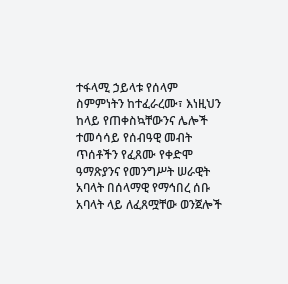ተፋላሚ ኃይላቱ የሰላም ስምምነትን ከተፈራረሙ፣ እነዚህን ከላይ የጠቀስኳቸውንና ሌሎች ተመሳሳይ የሰብዓዊ መብት ጥሰቶችን የፈጸሙ የቀድሞ ዓማጽያንና የመንግሥት ሠራዊት አባላት በሰላማዊ የማኅበረ ሰቡ አባላት ላይ ለፈጸሟቸው ወንጀሎች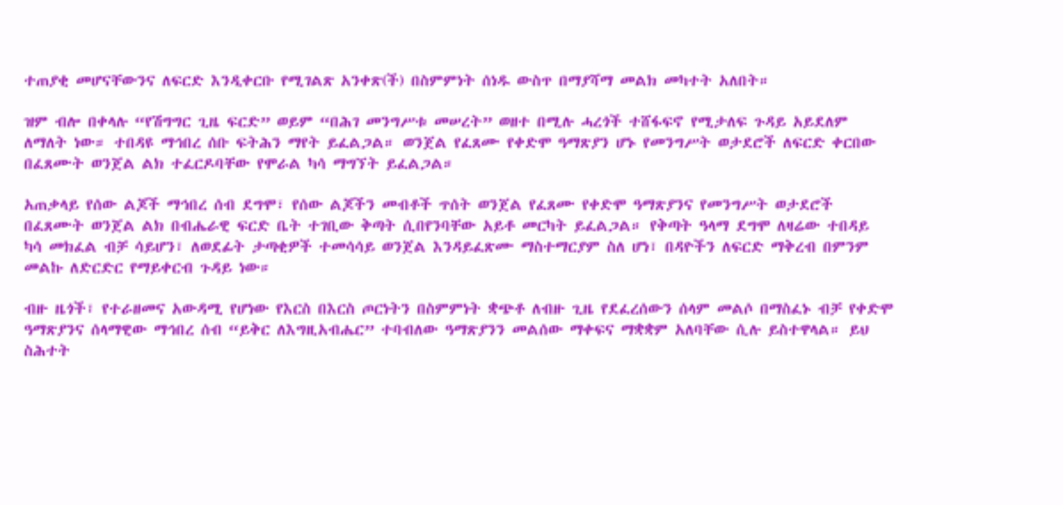ተጠያቂ መሆናቸውንና ለፍርድ እንዲቀርቡ የሚገልጽ አንቀጽ(ች) በስምምነት ሰነዱ ውስጥ በማያሻማ መልክ መካተት አለበት።

ዝም ብሎ በቀላሉ “የሽግግር ጊዜ ፍርድ” ወይም “በሕገ መንግሥቱ መሠረት” ወዘተ በሚሉ ሓረጎች ተሸፋፍኖ የሚታለፍ ጉዳይ አይደለም ለማለት ነው። ተበዳዩ ማኅበረ ሰቡ ፍትሕን ማየት ይፈልጋል። ወንጀል የፈጸሙ የቀድሞ ዓማጽያን ሆኑ የመንግሥት ወታደሮች ለፍርድ ቀርበው በፈጸሙት ወንጀል ልክ ተፈርዶባቸው የሞራል ካሳ ማግኘት ይፈልጋል።

አጠቃላይ የሰው ልጆች ማኅበረ ሰብ ደግሞ፣ የሰው ልጆችን መብቶች ጥሰት ወንጀል የፈጸሙ የቀድሞ ዓማጽያንና የመንግሥት ወታደሮች በፈጸሙት ወንጀል ልክ በብሔራዊ ፍርድ ቤት ተገቢው ቅጣት ሲበየንባቸው አይቶ መርካት ይፈልጋል። የቅጣት ዓላማ ደግሞ ለዛሬው ተበዳይ ካሳ መክፈል ብቻ ሳይሆን፣ ለወደፊት ታጣቂዎች ተመሳሳይ ወንጀል እንዳይፈጽሙ ማስተማርያም ስለ ሆነ፣ በዳዮችን ለፍርድ ማቅረብ በምንም መልኩ ለድርድር የማይቀርብ ጉዳይ ነው።

ብዙ ዜጎች፣ የተራዘመና አውዳሚ የሆነው የእርስ በእርስ ጦርነትን በስምምነት ቋጭቶ ለብዙ ጊዜ የደፈረሰውን ሰላም መልሶ በማስፈኑ ብቻ የቀድሞ ዓማጽያንና ሰላማዊው ማኅበረ ሰብ “ይቅር ለእግዚአብሔር” ተባብለው ዓማጽያንን መልሰው ማቀፍና ማቋቋም አለባቸው ሲሉ ይስተዋላል። ይህ ስሕተት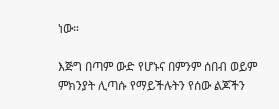ነው።

እጅግ በጣም ውድ የሆኑና በምንም ሰበብ ወይም ምክንያት ሊጣሱ የማይችሉትን የሰው ልጆችን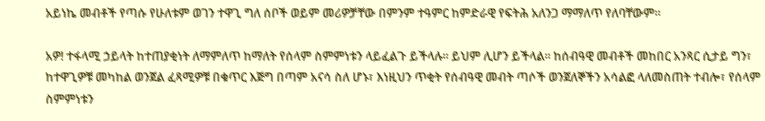አይነኬ መብቶች የጣሱ የሁለቱም ወገን ተዋጊ ግለ ሰቦች ወይም መሪዎቻቸው በምንም ተዓምር ከምድራዊ የፍትሕ አለንጋ ማማለጥ የለባቸውም።

አዎ! ተፋላሚ ኃይላት ከተጠያቂነት ለማምለጥ ከማለት የሰላም ስምምነቱን ላይፈልጉ ይችላሉ። ይህም ሊሆን ይችላል። ከሰብዓዊ መብቶች መከበር አንጻር ሲታይ ግን፣ ከተዋጊዎቹ መካከል ወንጀል ፈጻሚዎቹ በቁጥር እጅግ በጣም አናሳ ስለ ሆኑ፣ እነዚህን ጥቂት የሰብዓዊ መብት ጣሶች ወንጀለኞችን አሳልፎ ላለመስጠት ተብሎ፣ የሰላም ስምምነቱን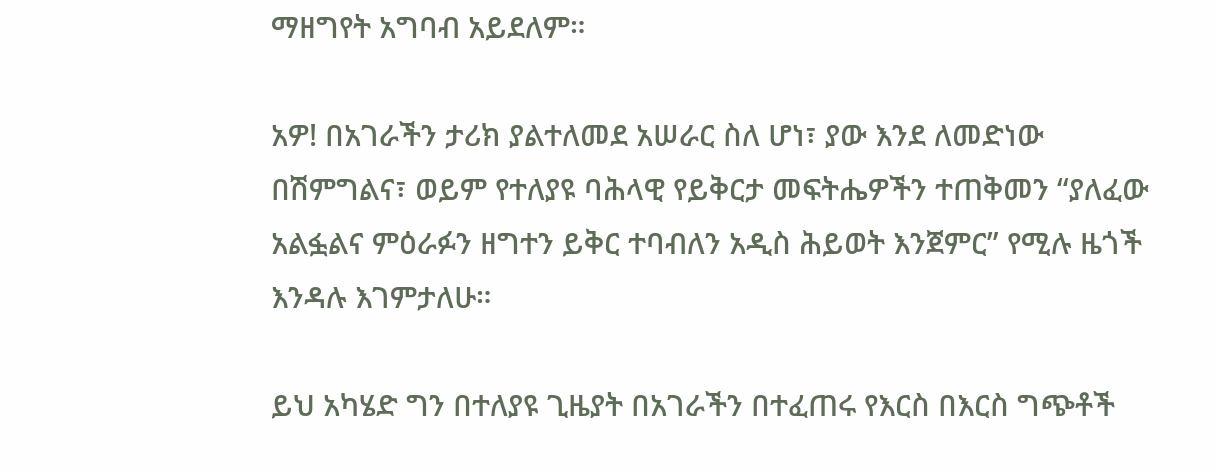ማዘግየት አግባብ አይደለም።

አዎ! በአገራችን ታሪክ ያልተለመደ አሠራር ስለ ሆነ፣ ያው እንደ ለመድነው በሽምግልና፣ ወይም የተለያዩ ባሕላዊ የይቅርታ መፍትሔዎችን ተጠቅመን “ያለፈው አልፏልና ምዕራፉን ዘግተን ይቅር ተባብለን አዲስ ሕይወት እንጀምር” የሚሉ ዜጎች እንዳሉ እገምታለሁ።

ይህ አካሄድ ግን በተለያዩ ጊዜያት በአገራችን በተፈጠሩ የእርስ በእርስ ግጭቶች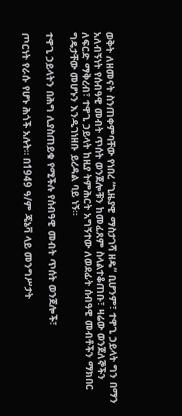ወቅት ለዘመናት ስንጠቀምባቸው የነበረ “ጊዜያዊ ማስታገሻ ዘዴ” ቢሆንም፣ ተዋጊ ኃይላት ግን በማን አለብኝነት የሰብዓዊ መብት ጥሰት ወንጀሎቹን ከመፈጸም ስላልተቆጠቡ፣ ዛሬው ወንጀለኞችን ለፍርድ ማቅረብ፣ ተዋጊ ኃይላት ከዚያ ትምሕርት አግኝተው ለወደፊት ሰብዓዊ መብቶችን ማክበር ግዴታቸው መሆኑን እንዲገነዘቡ ይረዳል ባይ ነኝ።

ተዋጊ ኃይላትን በሕግ ሊያስጠይቁ የሚችሉ የሰብዓዊ መብት ጥሰት ወንጀሎች፣

ጦርነት የራሱ የሆኑ ሕጎች አሉት። በ1949 ዓ/ም ጄኔቫ ላይ መንግሥታት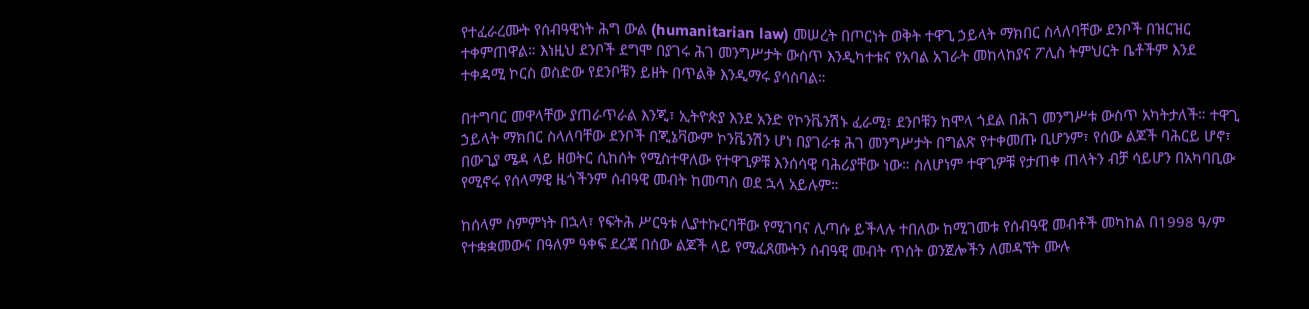የተፈራረሙት የሰብዓዊነት ሕግ ውል (humanitarian law) መሠረት በጦርነት ወቅት ተዋጊ ኃይላት ማክበር ስላለባቸው ደንቦች በዝርዝር ተቀምጠዋል። እነዚህ ደንቦች ደግሞ በያገሩ ሕገ መንግሥታት ውስጥ እንዲካተቱና የአባል አገራት መከላከያና ፖሊስ ትምህርት ቤቶችም እንደ ተቀዳሚ ኮርስ ወስድው የደንቦቹን ይዘት በጥልቅ እንዲማሩ ያሳስባል።

በተግባር መዋላቸው ያጠራጥራል እንጂ፣ ኢትዮጵያ እንደ አንድ የኮንቬንሽኑ ፈራሚ፣ ደንቦቹን ከሞላ ጎደል በሕገ መንግሥቱ ውስጥ አካትታለች። ተዋጊ ኃይላት ማክበር ስላለባቸው ደንቦች በጂኔቫውም ኮንቬንሽን ሆነ በያገራቱ ሕገ መንግሥታት በግልጽ የተቀመጡ ቢሆንም፣ የሰው ልጆች ባሕርይ ሆኖ፣ በውጊያ ሜዳ ላይ ዘወትር ሲከሰት የሚስተዋለው የተዋጊዎቹ እንሰሳዊ ባሕሪያቸው ነው። ስለሆነም ተዋጊዎቹ የታጠቀ ጠላትን ብቻ ሳይሆን በአካባቢው የሚኖሩ የሰላማዊ ዜጎችንም ሰብዓዊ መብት ከመጣስ ወደ ኋላ አይሉም።

ከሰላም ስምምነት በኋላ፣ የፍትሕ ሥርዓቱ ሊያተኩርባቸው የሚገባና ሊጣሱ ይችላሉ ተበለው ከሚገመቱ የሰብዓዊ መብቶች መካከል በ1998 ዓ/ም የተቋቋመውና በዓለም ዓቀፍ ደረጃ በሰው ልጆች ላይ የሚፈጸሙትን ሰብዓዊ መብት ጥሰት ወንጀሎችን ለመዳኘት ሙሉ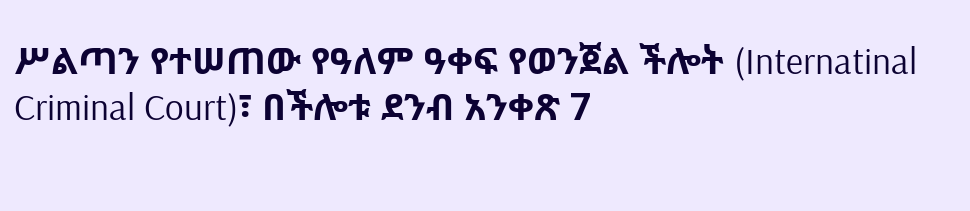ሥልጣን የተሠጠው የዓለም ዓቀፍ የወንጀል ችሎት (Internatinal Criminal Court)፣ በችሎቱ ደንብ አንቀጽ 7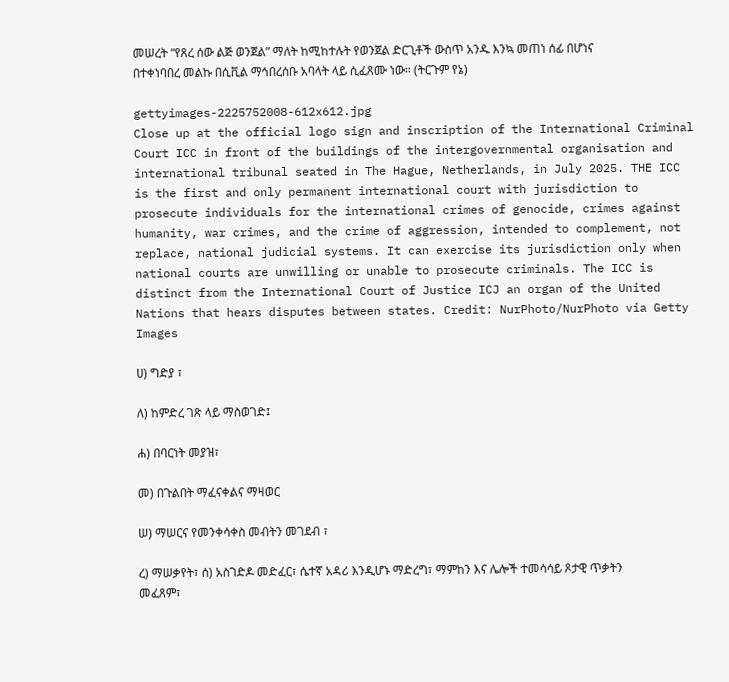መሠረት “የጸረ ሰው ልጅ ወንጀል” ማለት ከሚከተሉት የወንጀል ድርጊቶች ውስጥ አንዱ እንኳ መጠነ ሰፊ በሆነና በተቀነባበረ መልኩ በሲቪል ማኅበረሰቡ አባላት ላይ ሲፈጸሙ ነው። (ትርጉም የኔ)

gettyimages-2225752008-612x612.jpg
Close up at the official logo sign and inscription of the International Criminal Court ICC in front of the buildings of the intergovernmental organisation and international tribunal seated in The Hague, Netherlands, in July 2025. THE ICC is the first and only permanent international court with jurisdiction to prosecute individuals for the international crimes of genocide, crimes against humanity, war crimes, and the crime of aggression, intended to complement, not replace, national judicial systems. It can exercise its jurisdiction only when national courts are unwilling or unable to prosecute criminals. The ICC is distinct from the International Court of Justice ICJ an organ of the United Nations that hears disputes between states. Credit: NurPhoto/NurPhoto via Getty Images

ሀ) ግድያ ፣

ለ) ከምድረ ገጽ ላይ ማስወገድ፤

ሐ) በባርነት መያዝ፣

መ) በጉልበት ማፈናቀልና ማዛወር

ሠ) ማሠርና የመንቀሳቀስ መብትን መገደብ ፣

ረ) ማሠቃየት፣ ሰ) አስገድዶ መድፈር፣ ሴተኛ አዳሪ እንዲሆኑ ማድረግ፣ ማምከን እና ሌሎች ተመሳሳይ ጾታዊ ጥቃትን መፈጸም፣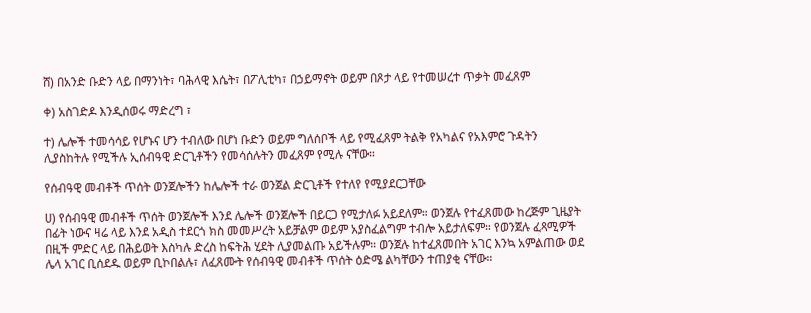ሸ) በአንድ ቡድን ላይ በማንነት፣ ባሕላዊ እሴት፣ በፖሊቲካ፣ በኃይማኖት ወይም በጾታ ላይ የተመሠረተ ጥቃት መፈጸም

ቀ) አስገድዶ እንዲሰወሩ ማድረግ ፣

ተ) ሌሎች ተመሳሳይ የሆኑና ሆን ተብለው በሆነ ቡድን ወይም ግለሰቦች ላይ የሚፈጸም ትልቅ የአካልና የአእምሮ ጉዳትን ሊያስከትሉ የሚችሉ ኢሰብዓዊ ድርጊቶችን የመሳሰሉትን መፈጸም የሚሉ ናቸው።

የሰብዓዊ መብቶች ጥሰት ወንጀሎችን ከሌሎች ተራ ወንጀል ድርጊቶች የተለየ የሚያደርጋቸው

ሀ) የሰብዓዊ መብቶች ጥሰት ወንጀሎች እንደ ሌሎች ወንጀሎች በይርጋ የሚታለፉ አይደለም። ወንጀሉ የተፈጸመው ከረጅም ጊዜያት በፊት ነውና ዛሬ ላይ እንደ አዲስ ተደርጎ ክስ መመሥረት አይቻልም ወይም አያስፈልግም ተብሎ አይታለፍም። የወንጀሉ ፈጻሚዎች በዚች ምድር ላይ በሕይወት እስካሉ ድረስ ከፍትሕ ሂደት ሊያመልጡ አይችሉም። ወንጀሉ ከተፈጸመበት አገር እንኳ አምልጠው ወደ ሌላ አገር ቢሰደዱ ወይም ቢኮበልሉ፣ ለፈጸሙት የሰብዓዊ መብቶች ጥሰት ዕድሜ ልካቸውን ተጠያቂ ናቸው።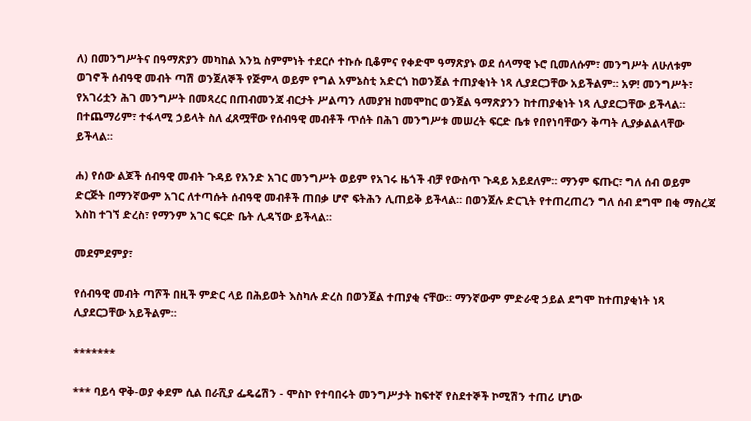ለ) በመንግሥትና በዓማጽያን መካከል እንኳ ስምምነት ተደርሶ ተኩሱ ቢቆምና የቀድሞ ዓማጽያኑ ወደ ሰላማዊ ኑሮ ቢመለሱም፣ መንግሥት ለሁለቱም ወገኖች ሰብዓዊ መብት ጣሽ ወንጀለኞች የጅምላ ወይም የግል አምኔስቲ አድርጎ ከወንጀል ተጠያቂነት ነጻ ሊያደርጋቸው አይችልም። አዎ! መንግሥት፣ የአገሪቷን ሕገ መንግሥት በመጻረር በጠብመንጃ ብርታት ሥልጣን ለመያዝ ከመሞከር ወንጀል ዓማጽያንን ከተጠያቂነት ነጻ ሊያደርጋቸው ይችላል። በተጨማሪም፣ ተፋላሚ ኃይላት ስለ ፈጸሟቸው የሰብዓዊ መብቶች ጥሰት በሕገ መንግሥቱ መሠረት ፍርድ ቤቱ የበየነባቸውን ቅጣት ሊያቃልልላቸው ይችላል።

ሐ) የሰው ልጆች ሰብዓዊ መብት ጉዳይ የአንድ አገር መንግሥት ወይም የአገሩ ዜጎች ብቻ የውስጥ ጉዳይ አይደለም። ማንም ፍጡር፣ ግለ ሰብ ወይም ድርጅት በማንኛውም አገር ለተጣሱት ሰብዓዊ መብቶች ጠበቃ ሆኖ ፍትሕን ሊጠይቅ ይችላል። በወንጀሉ ድርጊት የተጠረጠረን ግለ ሰብ ደግሞ በቂ ማስረጃ እስከ ተገኘ ድረስ፣ የማንም አገር ፍርድ ቤት ሊዳኘው ይችላል።

መደምደምያ፣

የሰብዓዊ መብት ጣሾች በዚች ምድር ላይ በሕይወት እስካሉ ድረስ በወንጀል ተጠያቂ ናቸው። ማንኛውም ምድራዊ ኃይል ደግሞ ከተጠያቂነት ነጻ ሊያደርጋቸው አይችልም።

*******

*** ባይሳ ዋቅ-ወያ ቀደም ሲል በራሺያ ፌዴሬሽን - ሞስኮ የተባበሩት መንግሥታት ከፍተኛ የስደተኞች ኮሚሽን ተጠሪ ሆነው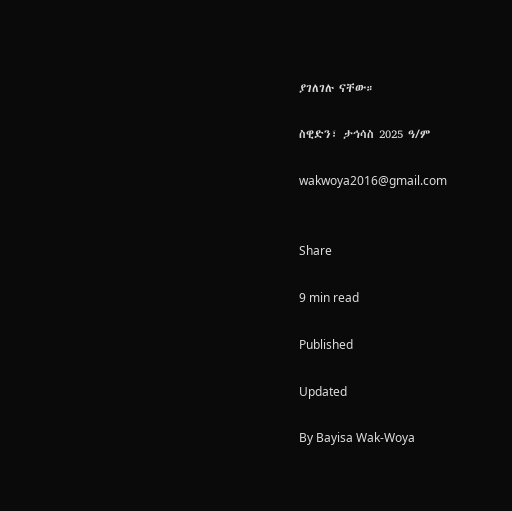ያገለገሉ ናቸው።

ስዊድን፣ ታኅሳስ 2025 ዓ/ም

wakwoya2016@gmail.com


Share

9 min read

Published

Updated

By Bayisa Wak-Woya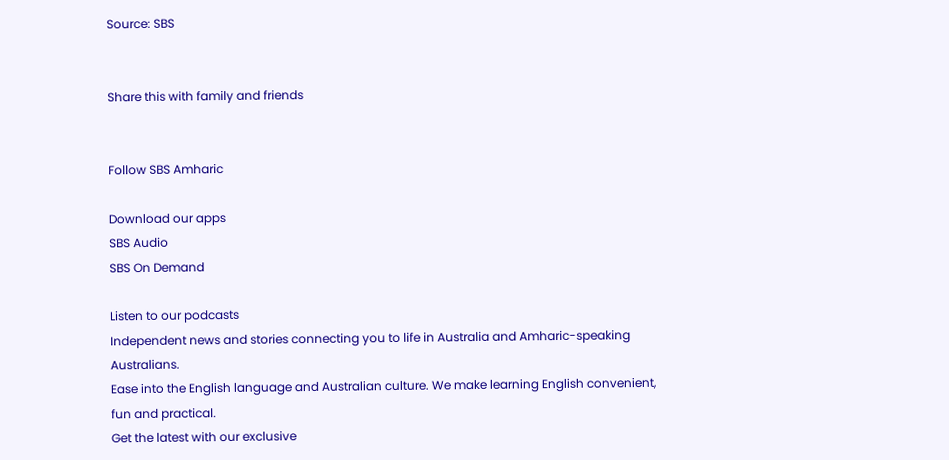Source: SBS


Share this with family and friends


Follow SBS Amharic

Download our apps
SBS Audio
SBS On Demand

Listen to our podcasts
Independent news and stories connecting you to life in Australia and Amharic-speaking Australians.
Ease into the English language and Australian culture. We make learning English convenient, fun and practical.
Get the latest with our exclusive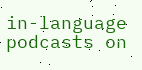in-language podcasts on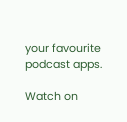your favourite podcast apps.

Watch on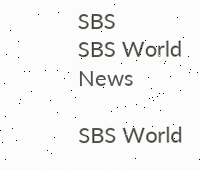SBS
SBS World News

SBS World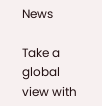News

Take a global view with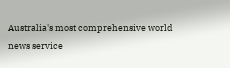Australia's most comprehensive world news service